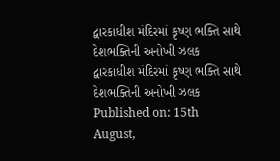દ્વારકાધીશ મંદિરમાં કૃષ્ણ ભક્તિ સાથે દેશભક્તિની અનોખી ઝલક
દ્વારકાધીશ મંદિરમાં કૃષ્ણ ભક્તિ સાથે દેશભક્તિની અનોખી ઝલક
Published on: 15th August,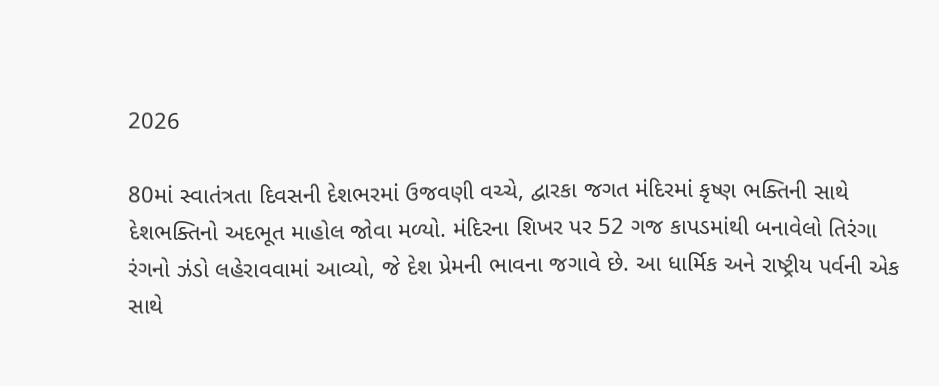2026

80માં સ્વાતંત્રતા દિવસની દેશભરમાં ઉજવણી વચ્ચે, દ્વારકા જગત મંદિરમાં કૃષ્ણ ભક્તિની સાથે દેશભક્તિનો અદભૂત માહોલ જોવા મળ્યો. મંદિરના શિખર પર 52 ગજ કાપડમાંથી બનાવેલો તિરંગા રંગનો ઝંડો લહેરાવવામાં આવ્યો, જે દેશ પ્રેમની ભાવના જગાવે છે. આ ધાર્મિક અને રાષ્ટ્રીય પર્વની એક સાથે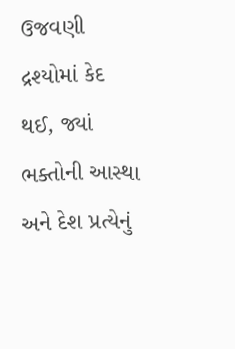ઉજવણી દ્રશ્યોમાં કેદ થઈ, જ્યાં ભક્તોની આસ્થા અને દેશ પ્રત્યેનું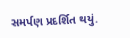સમર્પણ પ્રદર્શિત થયું.